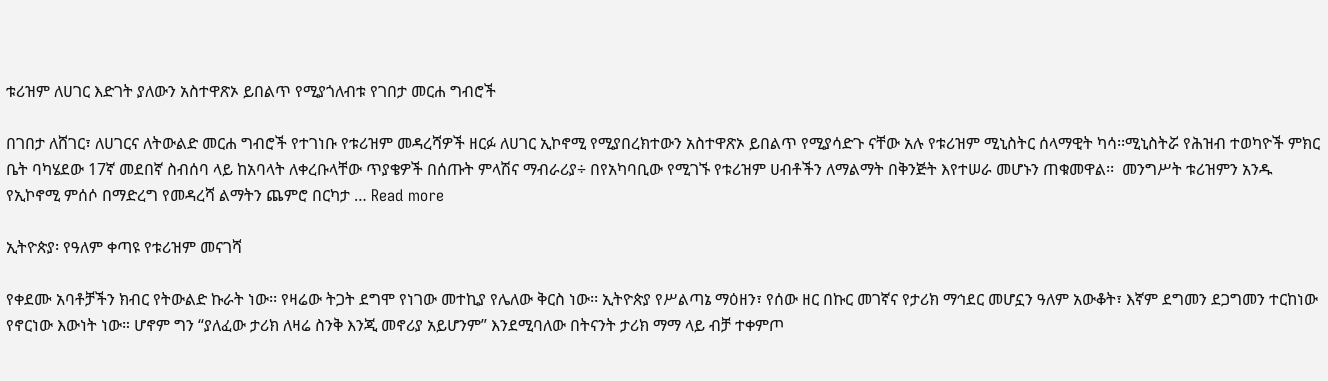ቱሪዝም ለሀገር እድገት ያለውን አስተዋጽኦ ይበልጥ የሚያጎለብቱ የገበታ መርሐ ግብሮች

በገበታ ለሸገር፣ ለሀገርና ለትውልድ መርሐ ግብሮች የተገነቡ የቱሪዝም መዳረሻዎች ዘርፉ ለሀገር ኢኮኖሚ የሚያበረክተውን አስተዋጽኦ ይበልጥ የሚያሳድጉ ናቸው አሉ የቱሪዝም ሚኒስትር ሰላማዊት ካሳ፡፡ሚኒስትሯ የሕዝብ ተወካዮች ምክር ቤት ባካሄደው 17ኛ መደበኛ ስብሰባ ላይ ከአባላት ለቀረቡላቸው ጥያቄዎች በሰጡት ምላሽና ማብራሪያ÷ በየአካባቢው የሚገኙ የቱሪዝም ሀብቶችን ለማልማት በቅንጅት እየተሠራ መሆኑን ጠቁመዋል፡፡  መንግሥት ቱሪዝምን አንዱ የኢኮኖሚ ምሰሶ በማድረግ የመዳረሻ ልማትን ጨምሮ በርካታ … Read more

ኢትዮጵያ፡ የዓለም ቀጣዩ የቱሪዝም መናገሻ

የቀደሙ አባቶቻችን ክብር የትውልድ ኩራት ነው፡፡ የዛሬው ትጋት ደግሞ የነገው መተኪያ የሌለው ቅርስ ነው፡፡ ኢትዮጵያ የሥልጣኔ ማዕዘን፣ የሰው ዘር በኩር መገኛና የታሪክ ማኅደር መሆኗን ዓለም አውቆት፣ እኛም ደግመን ደጋግመን ተርከነው የኖርነው እውነት ነው። ሆኖም ግን “ያለፈው ታሪክ ለዛሬ ስንቅ እንጂ መኖሪያ አይሆንም” እንደሚባለው በትናንት ታሪክ ማማ ላይ ብቻ ተቀምጦ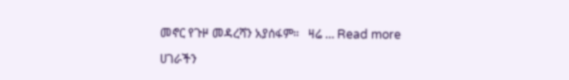መኖር የጉዞ መዳረሻን አያሰፋም።   ዛሬ … Read more

ሀገራችን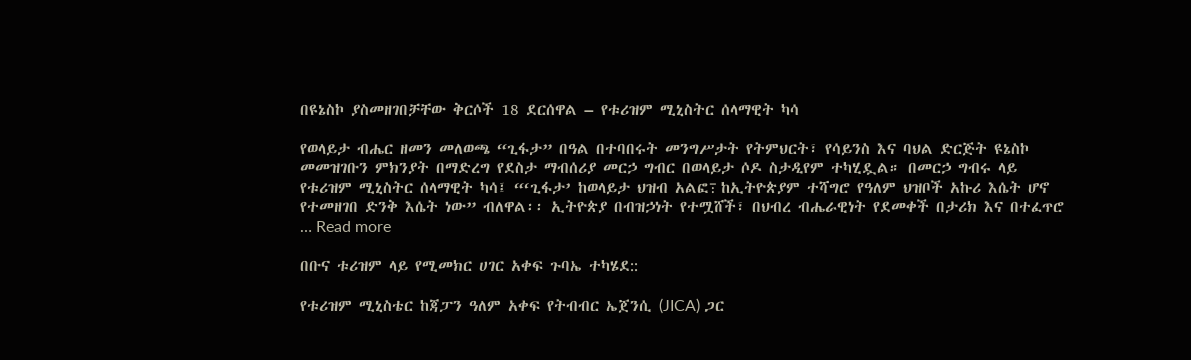በዩኔስኮ ያስመዘገበቻቸው ቅርሶች 18 ደርሰዋል – የቱሪዝም ሚኒስትር ሰላማዊት ካሳ

የወላይታ ብሔር ዘመን መለወጫ “ጊፋታ” በዓል በተባበሩት መንግሥታት የትምህርት፣ የሳይንስ እና ባህል ድርጅት ዩኔስኮ መመዝገቡን ምክንያት በማድረግ የደስታ ማብሰሪያ መርኃ ግብር በወላይታ ሶዶ ስታዲየም ተካሂዷል። በመርኃ ግብሩ ላይ የቱሪዝም ሚኒስትር ሰላማዊት ካሳ፤ “‘ጊፋታ’ ከወላይታ ህዝብ አልፎ߹ ከኢትዮጵያም ተሻግሮ የዓለም ህዝቦች አኩሪ እሴት ሆኖ የተመዘገበ ድንቅ እሴት ነው” ብለዋል፡፡ ኢትዮጵያ በብዝኃነት የተሟሸች፣ በህብረ ብሔራዊነት የደመቀች በታሪክ እና በተፈጥሮ … Read more

በቡና ቱሪዝም ላይ የሚመክር ሀገር አቀፍ ጉባኤ ተካሄደ::

የቱሪዝም ሚኒስቴር ከጃፓን ዓለም አቀፍ የትብብር ኤጀንሲ (JICA) ጋር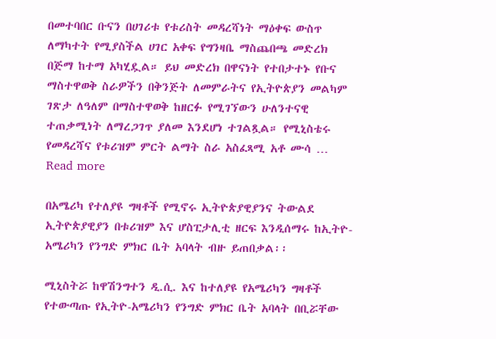በመተባበር ቡናን በሀገሪቱ የቱሪስት መዳረሻነት ማዕቀፍ ውስጥ ለማካተት የሚያስችል ሀገር አቀፍ የግንዛቤ ማስጨበጫ መድረክ በጅማ ከተማ አካሂዷል። ይህ መድረክ በዋናነት የተበታተኑ የቡና ማስተዋወቅ ስራዎችን በቅንጅት ለመምራትና የኢትዮጵያን መልካም ገጽታ ለዓለም በማስተዋወቅ ከዘርፉ የሚገኘውን ሁለንተናዊ ተጠቃሚነት ለማረጋገጥ ያለመ እንደሆነ ተገልጿል። የሚኒስቴሩ የመዳረሻና የቱሪዝም ምርት ልማት ስራ አስፈጻሚ አቶ ሙሳ … Read more

በአሜሪካ የተለያዩ ግዛቶች የሚኖሩ ኢትዮጵያዊያንና ትውልደ ኢትዮጵያዊያን በቱሪዝም እና ሆስፒታሊቲ ዘርፍ እንዲሰማሩ ከኢትዮ-አሜሪካን የንግድ ምክር ቤት አባላት ብዙ ይጠበቃል፡፡

ሚኒስትሯ ከዋሽንግተን ዲ.ሲ. እና ከተለያዩ የአሜሪካን ግዛቶች የተውጣጡ የኢትዮ-አሜሪካን የንግድ ምክር ቤት አባላት በቢሯቸው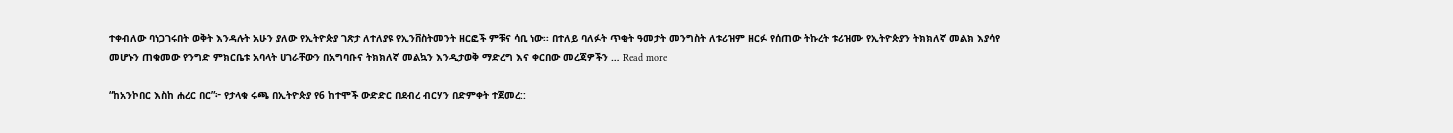ተቀብለው ባነጋገሩበት ወቅት እንዳሉት አሁን ያለው የኢትዮጵያ ገጽታ ለተለያዩ የኢንቨስትመንት ዘርፎች ምቹና ሳቢ ነው፡፡ በተለይ ባለፉት ጥቂት ዓመታት መንግስት ለቱሪዝም ዘርፉ የሰጠው ትኩረት ቱሪዝሙ የኢትዮጵያን ትክክለኛ መልክ እያሳየ መሆኑን ጠቁመው የንግድ ምክርቤቱ አባላት ሀገራቸውን በአግባቡና ትክክለኛ መልኳን እንዲታወቅ ማድረግ እና ቀርበው መረጃዎችን … Read more

“ከአንኮበር እስከ ሐረር በር”፦ የታላቁ ሩጫ በኢትዮጵያ የ6 ከተሞች ውድድር በደብረ ብርሃን በድምቀት ተጀመረ::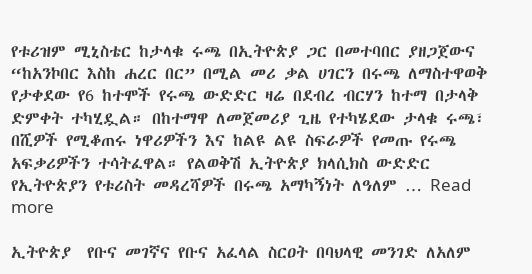የቱሪዝም ሚኒስቴር ከታላቁ ሩጫ በኢትዮጵያ ጋር በመተባበር ያዘጋጀውና “ከአንኮበር እስከ ሐረር በር” በሚል መሪ ቃል ሀገርን በሩጫ ለማስተዋወቅ የታቀደው የ6 ከተሞች የሩጫ ውድድር ዛሬ በደብረ ብርሃን ከተማ በታላቅ ድምቀት ተካሂዷል። በከተማዋ ለመጀመሪያ ጊዜ የተካሄደው ታላቁ ሩጫ፣ በሺዎች የሚቆጠሩ ነዋሪዎችን እና ከልዩ ልዩ ስፍራዎች የመጡ የሩጫ አፍቃሪዎችን ተሳትፈዋል። የልወቅሽ ኢትዮጵያ ክላሲክስ ውድድር የኢትዮጵያን የቱሪስት መዳረሻዎች በሩጫ አማካኝነት ለዓለም … Read more

ኢትዮጵያ  የቡና መገኛና የቡና አፈላል ስርዐት በባህላዊ መንገድ ለአለም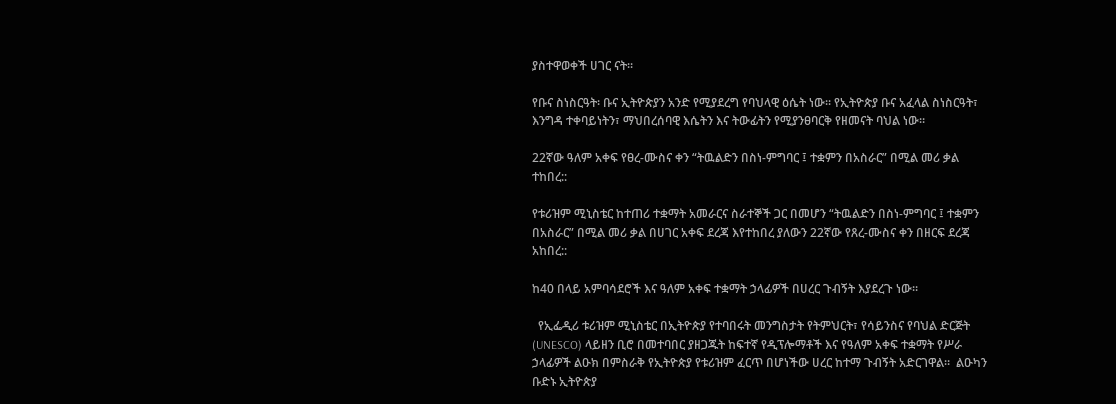ያስተዋወቀች ሀገር ናት፡፡

የቡና ስነስርዓት፡ ቡና ኢትዮጵያን አንድ የሚያደረግ የባህላዊ ዕሴት ነው፡፡ የኢትዮጵያ ቡና አፈላል ስነስርዓት፣ እንግዳ ተቀባይነትን፣ ማህበረሰባዊ እሴትን እና ትውፊትን የሚያንፀባርቅ የዘመናት ባህል ነው።

22ኛው ዓለም አቀፍ የፀረ-ሙስና ቀን “ትዉልድን በስነ-ምግባር ፤ ተቋምን በአስራር” በሚል መሪ ቃል ተከበረ::

የቱሪዝም ሚኒስቴር ከተጠሪ ተቋማት አመራርና ስራተኞች ጋር በመሆን “ትዉልድን በስነ-ምግባር ፤ ተቋምን በአስራር” በሚል መሪ ቃል በሀገር አቀፍ ደረጃ እየተከበረ ያለውን 22ኛው የጸረ-ሙስና ቀን በዘርፍ ደረጃ አከበረ::

ከ40 በላይ አምባሳደሮች እና ዓለም አቀፍ ተቋማት ኃላፊዎች በሀረር ጉብኝት እያደረጉ ነው።

  የኢፌዲሪ ቱሪዝም ሚኒስቴር በኢትዮጵያ የተባበሩት መንግስታት የትምህርት፣ የሳይንስና የባህል ድርጅት (UNESCO) ላይዘን ቢሮ በመተባበር ያዘጋጁት ከፍተኛ የዲፕሎማቶች እና የዓለም አቀፍ ተቋማት የሥራ ኃላፊዎች ልዑክ በምስራቅ የኢትዮጵያ የቱሪዝም ፈርጥ በሆነችው ሀረር ከተማ ጉብኝት አድርገዋል።  ልዑካን ቡድኑ ኢትዮጵያ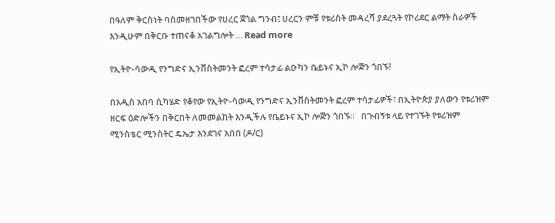በዓለም ቅርስነት ባስመዘገበችው የሀረር ጀጎል ግንብ፤ ሀረርን ምቹ የቱሪስት መዳረሻ ያደረጓት የኮሪደር ልማት ስራዎች እንዲሁም በቅርቡ ተጠናቆ አገልግሎት … Read more

የኢትዮ-ሳውዲ የንግድና ኢንቨስትመንት ፎረም ተሳታፊ ልዑካን ቤይኑና ኢኮ ሎጅን ጎበኙ!

በአዲስ አበባ ሲካሄድ የቆየው የኢትዮ-ሳውዲ የንግድና ኢንቨስትመንት ፎረም ተሳታፊዎች፣ በኢትዮጵያ ያለውን የቱሪዝም ዘርፍ ዕድሎችን በቅርበት ለመመልከት እንዲችሉ የቤይኑና ኢኮ ሎጅን ጎበኙ።   በጉብኝቱ ላይ የተገኙት የቱሪዝም ሚንስቴር ሚንስትር ዴኤታ እንደገና አበበ (ዶ/ር)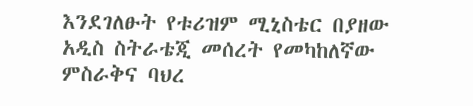እንደገለፁት የቱሪዝም ሚኒስቴር በያዘው አዲስ ስትራቴጂ መሰረት የመካከለኛው ምስራቅና ባህረ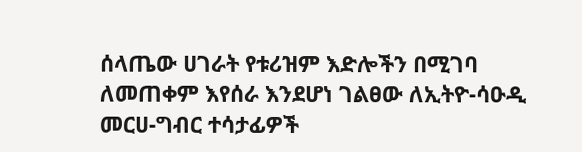ሰላጤው ሀገራት የቱሪዝም እድሎችን በሚገባ ለመጠቀም እየሰራ እንደሆነ ገልፀው ለኢትዮ-ሳዑዲ መርሀ-ግብር ተሳታፊዎች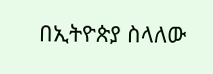በኢትዮጵያ ስላለው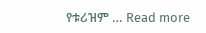የቱሪዝም … Read more